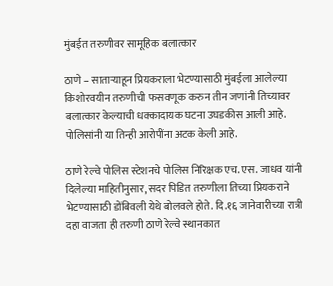मुंबईत तरुणीवर सामूहिक बलात्कार

ठाणे – सातार्‍याहून प्रियकराला भेटण्यासाठी मुंबईला आलेल्या किशोरवयीन तरुणीची फसवणूक करुन तीन जणांनी तिच्यावर बलात्कार केल्याची धक्कादायक घटना उघडकीस आली आहे. पोलिसांनी या तिन्ही आरोपींना अटक केली आहे.

ठाणे रेल्वे पोलिस स्टेशनचे पोलिस निरिक्षक एच. एस. जाधव यांनी दिलेल्या माहितीनुसार, सदर पिडित तरुणीला तिच्या प्रियकराने भेटण्यासाठी डोंबिवली येथे बोलवले होते. दि.१६ जानेवारीच्या रात्री दहा वाजता ही तरुणी ठाणे रेल्वे स्थानकात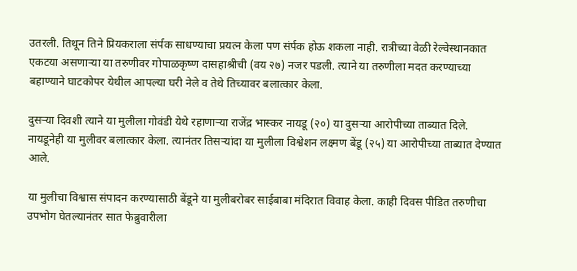उतरली. तिथून तिने प्रियकराला संर्पक साधण्याचा प्रयत्न केला पण संर्पक होऊ शकला नाही. रात्रीच्या वेळी रेल्वेस्थानकात एकटया असणार्‍या या तरुणीवर गोपाळकृष्ण दासहाश्रीची (वय २७) नजर पडली. त्याने या तरुणीला मदत करण्याच्या बहाण्याने घाटकोपर येथील आपल्या घरी नेले व तेथे तिच्यावर बलात्कार केला.

दुसर्‍या दिवशी त्याने या मुलीला गोवंडी येथे रहाणार्‍या राजेंद्र भास्कर नायडू (२०) या दुसर्‍या आरोपीच्या ताब्यात दिले. नायडूनेही या मुलीवर बलात्कार केला. त्यानंतर तिसर्‍यांदा या मुलीला विश्वेशन लक्ष्मण बेंडू (२५) या आरोपीच्या ताब्यात देण्यात आले.

या मुलीचा विश्वास संपादन करण्यासाठी बेंडूने या मुलीबरोबर साईबाबा मंदिरात विवाह केला. काही दिवस पीडित तरुणीचा उपभोग घेतल्यानंतर सात फेब्रुवारीला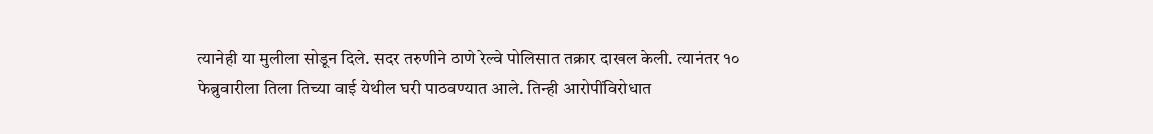त्यानेही या मुलीला सोडून दिले. सदर तरुणीने ठाणे रेल्वे पोलिसात तक्रार दाखल केली. त्यानंतर १० फेब्रुवारीला तिला तिच्या वाई येथील घरी पाठवण्यात आले. तिन्ही आरोपींविरोधात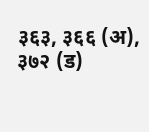३६३, ३६६ (अ), ३७२ (ड)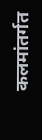कलमांतर्गत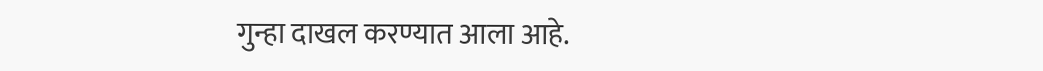गुन्हा दाखल करण्यात आला आहे.